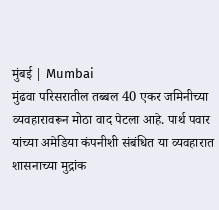मुंबई | Mumbai
मुंढवा परिसरातील तब्बल 40 एकर जमिनीच्या व्यवहारावरून मोठा वाद पेटला आहे. पार्थ पवार यांच्या अमेडिया कंपनीशी संबंधित या व्यवहारात शासनाच्या मुद्रांक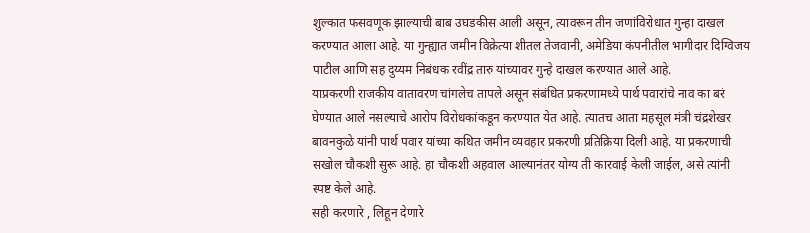शुल्कात फसवणूक झाल्याची बाब उघडकीस आली असून, त्यावरून तीन जणांविरोधात गुन्हा दाखल करण्यात आला आहे. या गुन्ह्यात जमीन विक्रेत्या शीतल तेजवानी, अमेडिया कंपनीतील भागीदार दिग्विजय पाटील आणि सह दुय्यम निबंधक रवींद्र तारु यांच्यावर गुन्हे दाखल करण्यात आले आहे.
याप्रकरणी राजकीय वातावरण चांगलेच तापले असून संबंधित प्रकरणामध्ये पार्थ पवारांचे नाव का बरं घेण्यात आले नसल्याचे आरोप विरोधकांकडून करण्यात येत आहे. त्यातच आता महसूल मंत्री चंद्रशेखर बावनकुळे यांनी पार्थ पवार यांच्या कथित जमीन व्यवहार प्रकरणी प्रतिक्रिया दिली आहे. या प्रकरणाची सखोल चौकशी सुरू आहे. हा चौकशी अहवाल आल्यानंतर योग्य ती कारवाई केली जाईल, असे त्यांनी स्पष्ट केले आहे.
सही करणारे , लिहून देणारे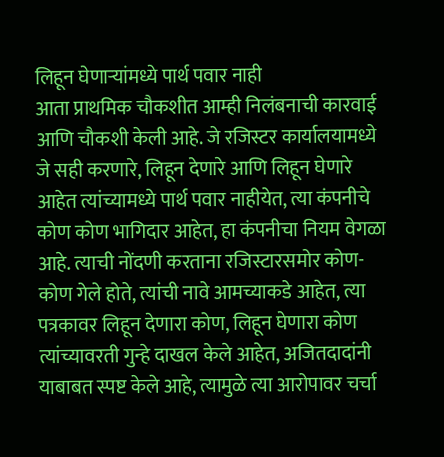लिहून घेणाऱ्यांमध्ये पार्थ पवार नाही
आता प्राथमिक चौकशीत आम्ही निलंबनाची कारवाई आणि चौकशी केली आहे. जे रजिस्टर कार्यालयामध्ये जे सही करणारे, लिहून देणारे आणि लिहून घेणारे आहेत त्यांच्यामध्ये पार्थ पवार नाहीयेत, त्या कंपनीचे कोण कोण भागिदार आहेत, हा कंपनीचा नियम वेगळा आहे. त्याची नोंदणी करताना रजिस्टारसमोर कोण-कोण गेले होते, त्यांची नावे आमच्याकडे आहेत, त्या पत्रकावर लिहून देणारा कोण, लिहून घेणारा कोण त्यांच्यावरती गुन्हे दाखल केले आहेत, अजितदादांनी याबाबत स्पष्ट केले आहे, त्यामुळे त्या आरोपावर चर्चा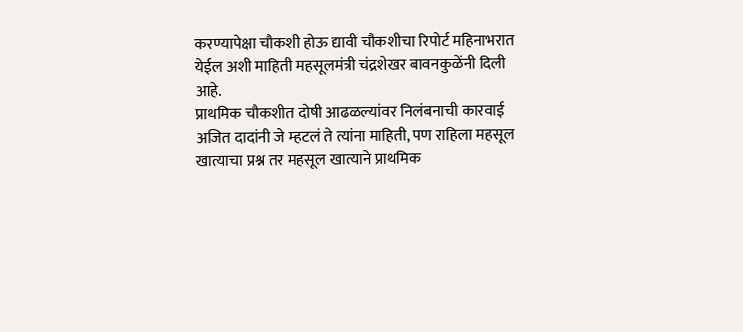करण्यापेक्षा चौकशी होऊ द्यावी चौकशीचा रिपोर्ट महिनाभरात येईल अशी माहिती महसूलमंत्री चंद्रशेखर बावनकुळेंनी दिली आहे.
प्राथमिक चौकशीत दोषी आढळल्यांवर निलंबनाची कारवाई
अजित दादांनी जे म्हटलं ते त्यांना माहिती, पण राहिला महसूल खात्याचा प्रश्न तर महसूल खात्याने प्राथमिक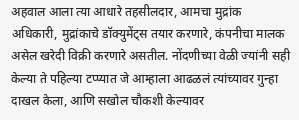अहवाल आला त्या आधारे तहसीलदार, आमचा मुद्रांक अधिकारी, मुद्रांकाचे डॉक्युमेंट्स तयार करणारे, कंपनीचा मालक असेल खरेदी विक्री करणारे असतील. नोंदणीच्या वेळी ज्यांनी सही केल्या ते पहिल्या टप्प्यात जे आम्हाला आढळलं त्यांच्यावर गुन्हा दाखल केला, आणि सखोल चौकशी केल्यावर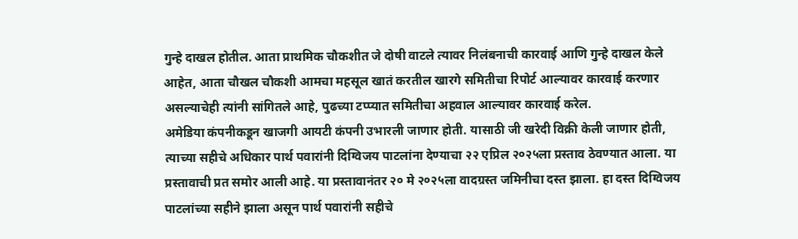गुन्हे दाखल होतील. आता प्राथमिक चौकशीत जे दोषी वाटले त्यावर निलंबनाची कारवाई आणि गुन्हे दाखल केले आहेत, आता चौखल चौकशी आमचा महसूल खातं करतील खारगे समितीचा रिपोर्ट आल्यावर कारवाई करणार असल्याचेही त्यांनी सांगितले आहे, पुढच्या टप्प्यात समितीचा अहवाल आल्यावर कारवाई करेल.
अमेडिया कंपनीकडून खाजगी आयटी कंपनी उभारली जाणार होती. यासाठी जी खरेदी विक्री केली जाणार होती, त्याच्या सहीचे अधिकार पार्थ पवारांनी दिग्विजय पाटलांना देण्याचा २२ एप्रिल २०२५ला प्रस्ताव ठेवण्यात आला. या प्रस्तावाची प्रत समोर आली आहे. या प्रस्तावानंतर २० मे २०२५ला वादग्रस्त जमिनीचा दस्त झाला. हा दस्त दिग्विजय पाटलांच्या सहीने झाला असून पार्थ पवारांनी सहीचे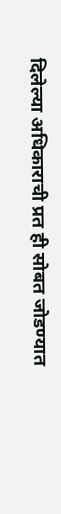दिलेल्या अधिकाराची प्रत ही सोबत जोडण्यात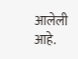आलेली आहे.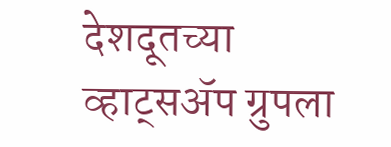देशदूतच्या व्हाट्सॲप ग्रुपला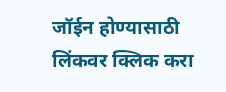जॉईन होण्यासाठी लिंकवर क्लिक करा